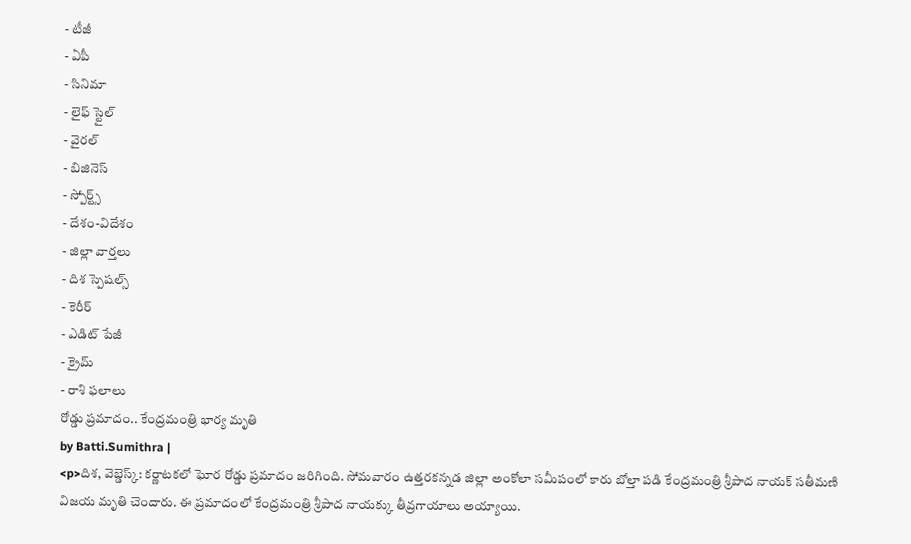- టీజీ
- ఏపీ
- సినిమా
- లైఫ్ స్టైల్
- వైరల్
- బిజినెస్
- స్పోర్ట్స్
- దేశం-విదేశం
- జిల్లా వార్తలు
- దిశ స్పెషల్స్
- కెరీర్
- ఎడిట్ పేజీ
- క్రైమ్
- రాశి ఫలాలు
రోడ్డు ప్రమాదం.. కేంద్రమంత్రి భార్య మృతి
by Batti.Sumithra |
<p>దిశ, వెబ్డెస్క్: కర్ణాటకలో ఘోర రోడ్డు ప్రమాదం జరిగింది. సోమవారం ఉత్తరకన్నడ జిల్లా అంకోలా సమీపంలో కారు బోల్తా పడి కేంద్రమంత్రి శ్రీపాద నాయక్ సతీమణి విజయ మృతి చెందారు. ఈ ప్రమాదంలో కేంద్రమంత్రి శ్రీపాద నాయక్కు తీవ్రగాయాలు అయ్యాయి.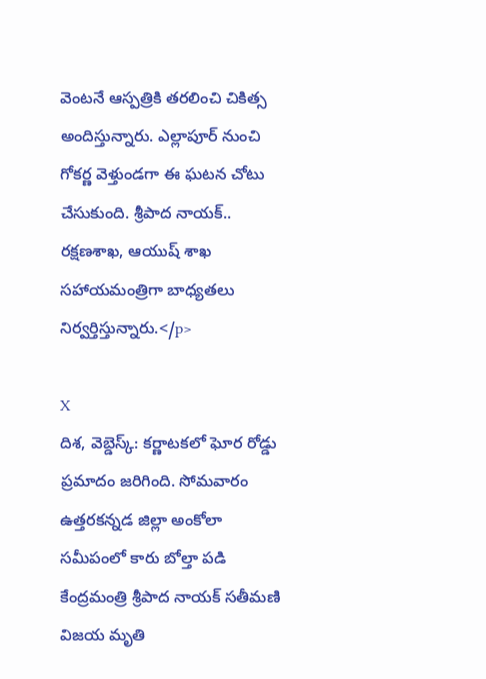వెంటనే ఆస్పత్రికి తరలించి చికిత్స అందిస్తున్నారు. ఎల్లాపూర్ నుంచి గోకర్ణ వెళ్తుండగా ఈ ఘటన చోటు చేసుకుంది. శ్రీపాద నాయక్.. రక్షణశాఖ, ఆయుష్ శాఖ సహాయమంత్రిగా బాధ్యతలు నిర్వర్తిస్తున్నారు.</p>

X
దిశ, వెబ్డెస్క్: కర్ణాటకలో ఘోర రోడ్డు ప్రమాదం జరిగింది. సోమవారం ఉత్తరకన్నడ జిల్లా అంకోలా సమీపంలో కారు బోల్తా పడి కేంద్రమంత్రి శ్రీపాద నాయక్ సతీమణి విజయ మృతి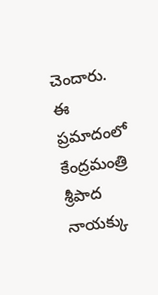చెందారు. ఈ ప్రమాదంలో కేంద్రమంత్రి శ్రీపాద నాయక్కు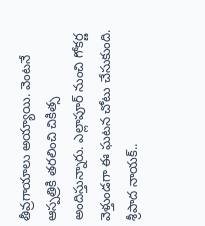తీవ్రగాయాలు అయ్యాయి. వెంటనే ఆస్పత్రికి తరలించి చికిత్స అందిస్తున్నారు. ఎల్లాపూర్ నుంచి గోకర్ణ వెళ్తుండగా ఈ ఘటన చోటు చేసుకుంది. శ్రీపాద నాయక్..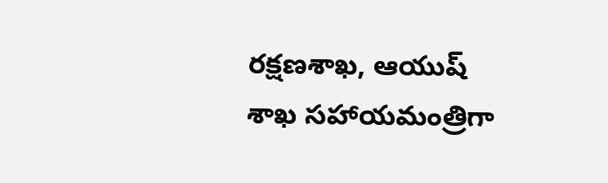రక్షణశాఖ, ఆయుష్ శాఖ సహాయమంత్రిగా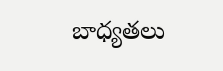బాధ్యతలు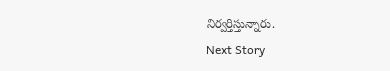నిర్వర్తిస్తున్నారు.
Next Story